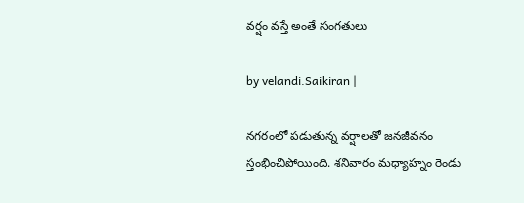వర్షం వస్తే అంతే సంగతులు

by velandi.Saikiran |

నగరంలో పడుతున్న వర్షాలతో జనజీవనం స్తంభించిపోయింది. శనివారం మధ్యాహ్నం రెండు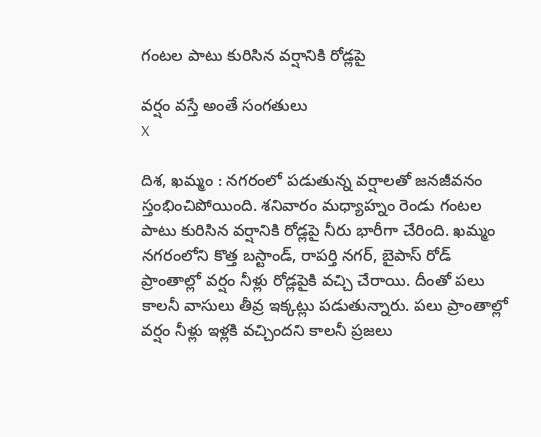గంటల పాటు కురిసిన వర్షానికి రోడ్లపై

వర్షం వస్తే అంతే సంగతులు
X

దిశ, ఖమ్మం : నగరంలో పడుతున్న వర్షాలతో జనజీవనం స్తంభించిపోయింది. శనివారం మధ్యాహ్నం రెండు గంటల పాటు కురిసిన వర్షానికి రోడ్లపై నీరు భారీగా చేరింది. ఖమ్మం నగరంలోని కొత్త బస్టాండ్, రాపర్తి నగర్, బైపాస్ రోడ్ ప్రాంతాల్లో వర్షం నీళ్లు రోడ్లపైకి వచ్చి చేరాయి. దీంతో పలు కాలనీ వాసులు తీవ్ర ఇక్కట్లు పడుతున్నారు. పలు ప్రాంతాల్లో వర్షం నీళ్లు ఇళ్లకి వచ్చిందని కాలనీ ప్రజలు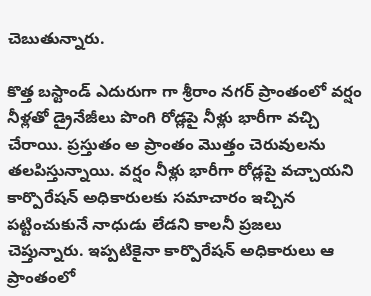చెబుతున్నారు.

కొత్త బస్టాండ్ ఎదురుగా గా శ్రీరాం నగర్ ప్రాంతంలో వర్షం నీళ్లతో డ్రైనేజీలు పొంగి రోడ్లపై నీళ్లు భారీగా వచ్చి చేరాయి. ప్రస్తుతం అ ప్రాంతం మొత్తం చెరువులను తలపిస్తున్నాయి. వర్షం నీళ్లు భారీగా రోడ్లపై వచ్చాయని కార్పొరేషన్ అధికారులకు సమాచారం ఇచ్చిన పట్టించుకునే నాధుడు లేడని కాలనీ ప్రజలు చెప్తున్నారు. ఇప్పటికైనా కార్పొరేషన్ అధికారులు ఆ ప్రాంతంలో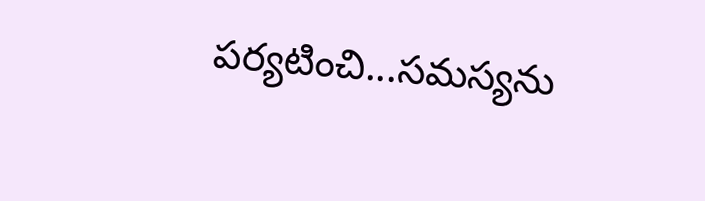పర్యటించి...స‌మ‌స్య‌ను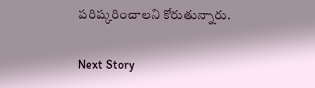ప‌రిష్క‌రించాల‌ని కోరుతున్నారు.

Next Story